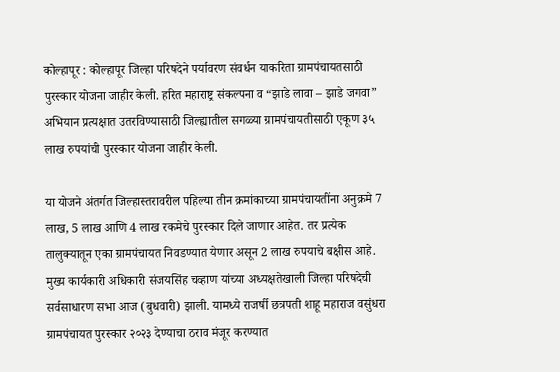कोल्हापूर : कोल्हापूर जिल्हा परिषदेने पर्यावरण संवर्धन याकरिता ग्रामपंचायतसाठी पुरस्कार योजना जाहीर केली. हरित महाराष्ट्र संकल्पना व “झाडे लावा – झाडे जगवा” अभियान प्रत्यक्षात उतरविण्यासाठी जिल्ह्यातील सगळ्या ग्रामपंचायतीसाठी एकूण ३५ लाख रुपयांची पुरस्कार योजना जाहीर केली.

या योजने अंतर्गत जिल्हास्तरावरील पहिल्या तीन क्रमांकाच्या ग्रामपंचायतींना अनुक्रमे 7 लाख, 5 लाख आणि 4 लाख रकमेचे पुरस्कार दिले जाणार आहेत. तर प्रत्येक तालुक्यातून एका ग्रामपंचायत निवडण्यात येणार असून 2 लाख रुपयाचे बक्षीस आहे. मुख्य कार्यकारी अधिकारी संजयसिंह चव्हाण यांच्या अध्यक्षतेखाली जिल्हा परिषदेची सर्वसाधारण सभा आज (बुधवारी) झाली. यामध्ये राजर्षी छत्रपती शाहू महाराज वसुंधरा ग्रामपंचायत पुरस्कार २०२३ देण्याचा ठराव मंजूर करण्यात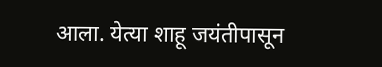आला. येत्या शाहू जयंतीपासून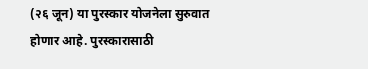(२६ जून) या पुरस्कार योजनेला सुरुवात होणार आहे. पुरस्कारासाठी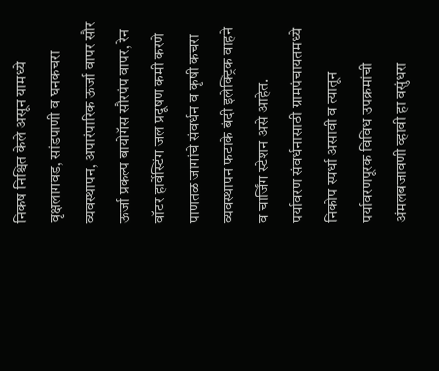निकष निश्चित केले असून यामध्ये वृक्षलागवड, सांडपाणी व घनकचरा व्यवस्थापन, अपारंपारिक ऊर्जा वापर सौर ऊर्जा प्रकल्प बायोगॅस सौरपंप वापर, रेन वॉटर हार्वेस्टिंग जल प्रदूषण कमी करणे पाणतळ जागांचे संवर्धन व कृषी कचरा व्यवस्थापन फटाके बंदी इलेक्ट्रिक वाहने व चार्जिंग स्टेशन असे आहेत.
पर्यावरण संवर्धनासाठी ग्रामपंचायतमध्ये निकोप स्पर्धा असावी व त्यातून पर्यावरणपूरक विविध उपक्रमांची अंमलबजावणी व्हावी हा वसुंधरा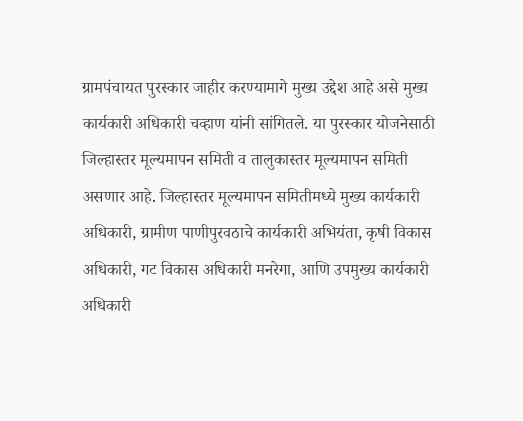ग्रामपंचायत पुरस्कार जाहीर करण्यामागे मुख्य उद्देश आहे असे मुख्य कार्यकारी अधिकारी चव्हाण यांनी सांगितले. या पुरस्कार योजनेसाठी जिल्हास्तर मूल्यमापन समिती व तालुकास्तर मूल्यमापन समिती असणार आहे. जिल्हास्तर मूल्यमापन समितीमध्ये मुख्य कार्यकारी अधिकारी, ग्रामीण पाणीपुरवठाचे कार्यकारी अभियंता, कृषी विकास अधिकारी, गट विकास अधिकारी मनरेगा, आणि उपमुख्य कार्यकारी अधिकारी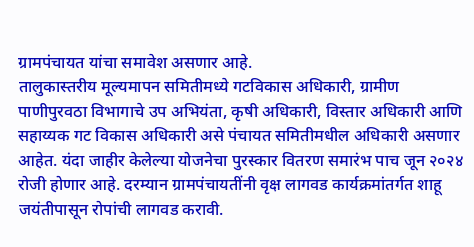ग्रामपंचायत यांचा समावेश असणार आहे.
तालुकास्तरीय मूल्यमापन समितीमध्ये गटविकास अधिकारी, ग्रामीण पाणीपुरवठा विभागाचे उप अभियंता, कृषी अधिकारी, विस्तार अधिकारी आणि सहाय्यक गट विकास अधिकारी असे पंचायत समितीमधील अधिकारी असणार आहेत. यंदा जाहीर केलेल्या योजनेचा पुरस्कार वितरण समारंभ पाच जून २०२४ रोजी होणार आहे. दरम्यान ग्रामपंचायतींनी वृक्ष लागवड कार्यक्रमांतर्गत शाहू जयंतीपासून रोपांची लागवड करावी.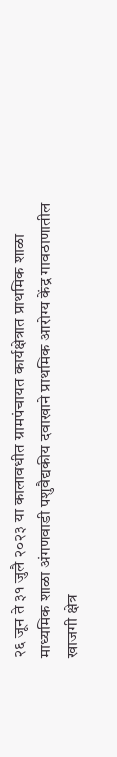२६ जून ते ३१ जुलै २०२३ या कालावधीत ग्रामपंचायत कार्यक्षेत्रात प्राथमिक शाळा माध्यमिक शाळा अंगणवाडी पशुवैद्यकीय दवाखाने प्राथमिक आरोग्य केंद्र गावठाणातील खाजगी क्षेत्र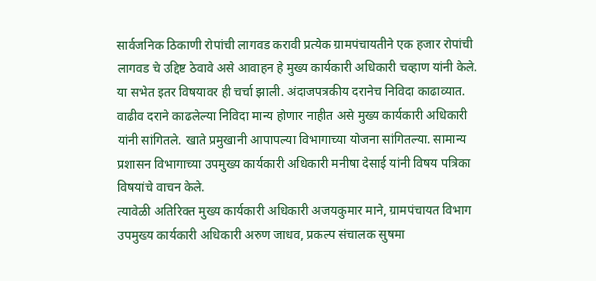सार्वजनिक ठिकाणी रोपांची लागवड करावी प्रत्येक ग्रामपंचायतीने एक हजार रोपांची लागवड चे उद्दिष्ट ठेवावे असे आवाहन हे मुख्य कार्यकारी अधिकारी चव्हाण यांनी केले. या सभेत इतर विषयावर ही चर्चा झाली. अंदाजपत्रकीय दरानेच निविदा काढाव्यात. वाढीव दराने काढलेल्या निविदा मान्य होणार नाहीत असे मुख्य कार्यकारी अधिकारी यांनी सांगितले. खाते प्रमुखानी आपापल्या विभागाच्या योजना सांगितल्या. सामान्य प्रशासन विभागाच्या उपमुख्य कार्यकारी अधिकारी मनीषा देसाई यांनी विषय पत्रिका विषयांचे वाचन केले.
त्यावेळी अतिरिक्त मुख्य कार्यकारी अधिकारी अजयकुमार माने, ग्रामपंचायत विभाग उपमुख्य कार्यकारी अधिकारी अरुण जाधव, प्रकल्प संचालक सुषमा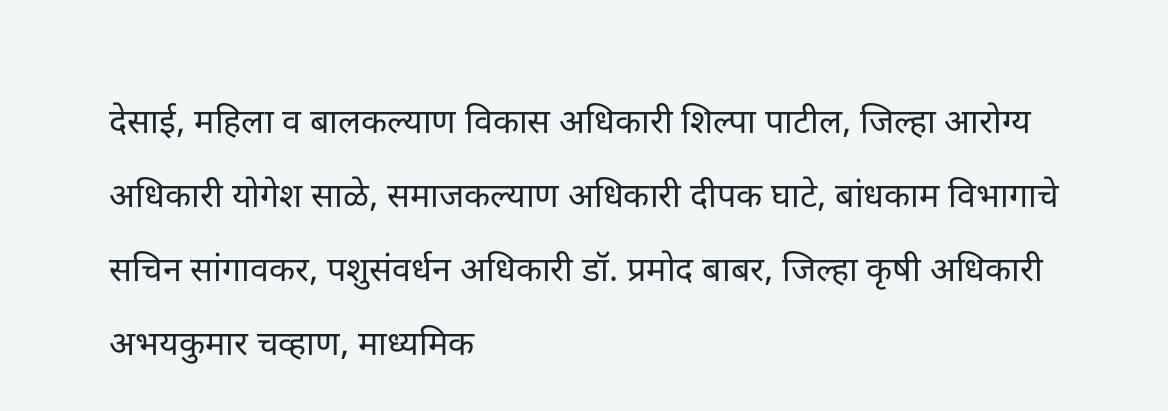देसाई, महिला व बालकल्याण विकास अधिकारी शिल्पा पाटील, जिल्हा आरोग्य अधिकारी योगेश साळे, समाजकल्याण अधिकारी दीपक घाटे, बांधकाम विभागाचे सचिन सांगावकर, पशुसंवर्धन अधिकारी डॉ. प्रमोद बाबर, जिल्हा कृषी अधिकारी अभयकुमार चव्हाण, माध्यमिक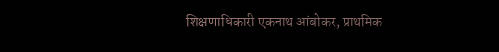शिक्षणाधिकारी एकनाथ आंबोकर, प्राथमिक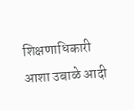शिक्षणाधिकारी आशा उबाळे आदी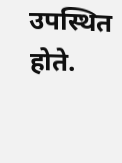उपस्थित होते.